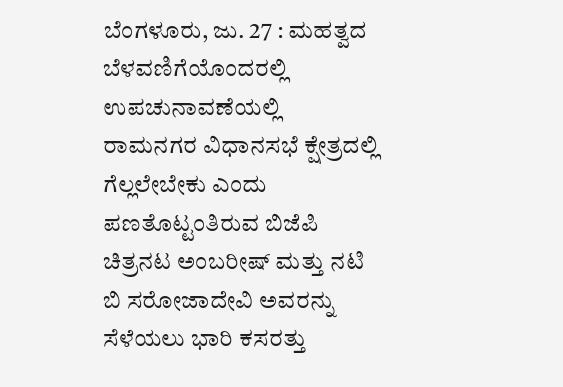ಬೆಂಗಳೂರು, ಜು. 27 : ಮಹತ್ವದ ಬೆಳವಣಿಗೆಯೊಂದರಲ್ಲಿ ಉಪಚುನಾವಣೆಯಲ್ಲಿ ರಾಮನಗರ ವಿಧಾನಸಭೆ ಕ್ಷೇತ್ರದಲ್ಲಿ ಗೆಲ್ಲಲೇಬೇಕು ಎಂದು ಪಣತೊಟ್ಟಂತಿರುವ ಬಿಜೆಪಿ ಚಿತ್ರನಟ ಅಂಬರೀಷ್ ಮತ್ತು ನಟಿ ಬಿ ಸರೋಜಾದೇವಿ ಅವರನ್ನು ಸೆಳೆಯಲು ಭಾರಿ ಕಸರತ್ತು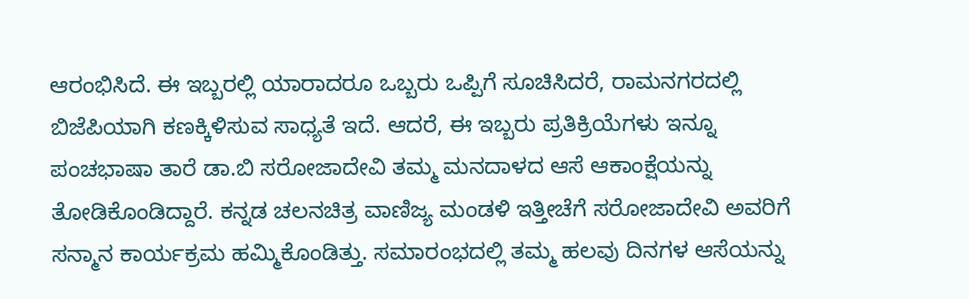ಆರಂಭಿಸಿದೆ. ಈ ಇಬ್ಬರಲ್ಲಿ ಯಾರಾದರೂ ಒಬ್ಬರು ಒಪ್ಪಿಗೆ ಸೂಚಿಸಿದರೆ, ರಾಮನಗರದಲ್ಲಿ ಬಿಜೆಪಿಯಾಗಿ ಕಣಕ್ಕಿಳಿಸುವ ಸಾಧ್ಯತೆ ಇದೆ. ಆದರೆ, ಈ ಇಬ್ಬರು ಪ್ರತಿಕ್ರಿಯೆಗಳು ಇನ್ನೂ
ಪಂಚಭಾಷಾ ತಾರೆ ಡಾ.ಬಿ ಸರೋಜಾದೇವಿ ತಮ್ಮ ಮನದಾಳದ ಆಸೆ ಆಕಾಂಕ್ಷೆಯನ್ನು ತೋಡಿಕೊಂಡಿದ್ದಾರೆ. ಕನ್ನಡ ಚಲನಚಿತ್ರ ವಾಣಿಜ್ಯ ಮಂಡಳಿ ಇತ್ತೀಚೆಗೆ ಸರೋಜಾದೇವಿ ಅವರಿಗೆ ಸನ್ಮಾನ ಕಾರ್ಯಕ್ರಮ ಹಮ್ಮಿಕೊಂಡಿತ್ತು. ಸಮಾರಂಭದಲ್ಲಿ ತಮ್ಮ ಹಲವು ದಿನಗಳ ಆಸೆಯನ್ನು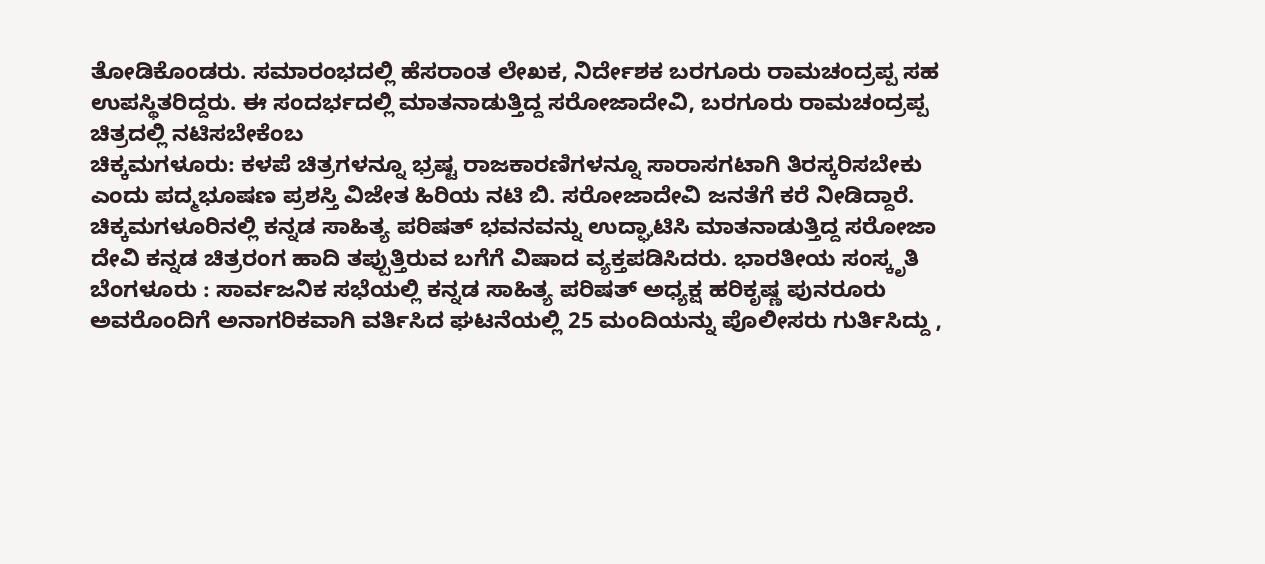ತೋಡಿಕೊಂಡರು. ಸಮಾರಂಭದಲ್ಲಿ ಹೆಸರಾಂತ ಲೇಖಕ, ನಿರ್ದೇಶಕ ಬರಗೂರು ರಾಮಚಂದ್ರಪ್ಪ ಸಹ ಉಪಸ್ಥಿತರಿದ್ದರು. ಈ ಸಂದರ್ಭದಲ್ಲಿ ಮಾತನಾಡುತ್ತಿದ್ದ ಸರೋಜಾದೇವಿ, ಬರಗೂರು ರಾಮಚಂದ್ರಪ್ಪ ಚಿತ್ರದಲ್ಲಿ ನಟಿಸಬೇಕೆಂಬ
ಚಿಕ್ಕಮಗಳೂರು: ಕಳಪೆ ಚಿತ್ರಗಳನ್ನೂ ಭ್ರಷ್ಟ ರಾಜಕಾರಣಿಗಳನ್ನೂ ಸಾರಾಸಗಟಾಗಿ ತಿರಸ್ಕರಿಸಬೇಕು ಎಂದು ಪದ್ಮಭೂಷಣ ಪ್ರಶಸ್ತಿ ವಿಜೇತ ಹಿರಿಯ ನಟಿ ಬಿ. ಸರೋಜಾದೇವಿ ಜನತೆಗೆ ಕರೆ ನೀಡಿದ್ದಾರೆ. ಚಿಕ್ಕಮಗಳೂರಿನಲ್ಲಿ ಕನ್ನಡ ಸಾಹಿತ್ಯ ಪರಿಷತ್ ಭವನವನ್ನು ಉದ್ಘಾಟಿಸಿ ಮಾತನಾಡುತ್ತಿದ್ದ ಸರೋಜಾ ದೇವಿ ಕನ್ನಡ ಚಿತ್ರರಂಗ ಹಾದಿ ತಪ್ಪುತ್ತಿರುವ ಬಗೆಗೆ ವಿಷಾದ ವ್ಯಕ್ತಪಡಿಸಿದರು. ಭಾರತೀಯ ಸಂಸ್ಕೃತಿ
ಬೆಂಗಳೂರು : ಸಾರ್ವಜನಿಕ ಸಭೆಯಲ್ಲಿ ಕನ್ನಡ ಸಾಹಿತ್ಯ ಪರಿಷತ್ ಅಧ್ಯಕ್ಷ ಹರಿಕೃಷ್ಣ ಪುನರೂರು ಅವರೊಂದಿಗೆ ಅನಾಗರಿಕವಾಗಿ ವರ್ತಿಸಿದ ಘಟನೆಯಲ್ಲಿ 25 ಮಂದಿಯನ್ನು ಪೊಲೀಸರು ಗುರ್ತಿಸಿದ್ದು ,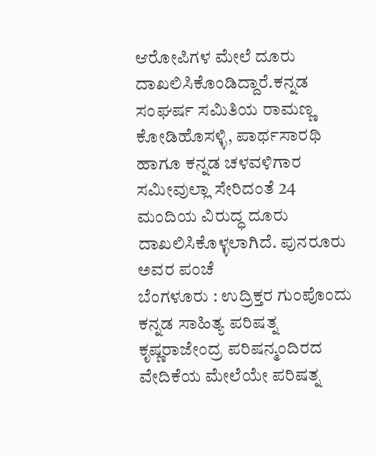ಆರೋಪಿಗಳ ಮೇಲೆ ದೂರು ದಾಖಲಿಸಿಕೊಂಡಿದ್ದಾರೆ.ಕನ್ನಡ ಸಂಘರ್ಷ ಸಮಿತಿಯ ರಾಮಣ್ಣ ಕೋಡಿಹೊಸಳ್ಳಿ, ಪಾರ್ಥಸಾರಥಿ ಹಾಗೂ ಕನ್ನಡ ಚಳವಳಿಗಾರ ಸಮೀವುಲ್ಲಾ ಸೇರಿದಂತೆ 24 ಮಂದಿಯ ವಿರುದ್ಧ ದೂರು ದಾಖಲಿಸಿಕೊಳ್ಳಲಾಗಿದೆ. ಪುನರೂರು ಅವರ ಪಂಚೆ
ಬೆಂಗಳೂರು : ಉದ್ರಿಕ್ತರ ಗುಂಪೊಂದು ಕನ್ನಡ ಸಾಹಿತ್ಯ ಪರಿಷತ್ನ ಕೃಷ್ಣರಾಜೇಂದ್ರ ಪರಿಷನ್ಮಂದಿರದ ವೇದಿಕೆಯ ಮೇಲೆಯೇ ಪರಿಷತ್ನ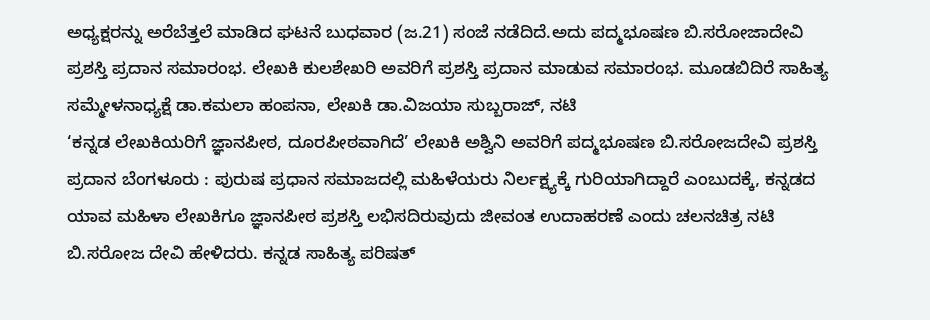ಅಧ್ಯಕ್ಷರನ್ನು ಅರೆಬೆತ್ತಲೆ ಮಾಡಿದ ಘಟನೆ ಬುಧವಾರ (ಜ.21) ಸಂಜೆ ನಡೆದಿದೆ.ಅದು ಪದ್ಮಭೂಷಣ ಬಿ.ಸರೋಜಾದೇವಿ ಪ್ರಶಸ್ತಿ ಪ್ರದಾನ ಸಮಾರಂಭ. ಲೇಖಕಿ ಕುಲಶೇಖರಿ ಅವರಿಗೆ ಪ್ರಶಸ್ತಿ ಪ್ರದಾನ ಮಾಡುವ ಸಮಾರಂಭ. ಮೂಡಬಿದಿರೆ ಸಾಹಿತ್ಯ ಸಮ್ಮೇಳನಾಧ್ಯಕ್ಷೆ ಡಾ.ಕಮಲಾ ಹಂಪನಾ, ಲೇಖಕಿ ಡಾ.ವಿಜಯಾ ಸುಬ್ಬರಾಜ್, ನಟಿ
‘ಕನ್ನಡ ಲೇಖಕಿಯರಿಗೆ ಜ್ಞಾನಪೀಠ, ದೂರಪೀಠವಾಗಿದೆ’ ಲೇಖಕಿ ಅಶ್ವಿನಿ ಅವರಿಗೆ ಪದ್ಮಭೂಷಣ ಬಿ.ಸರೋಜದೇವಿ ಪ್ರಶಸ್ತಿ ಪ್ರದಾನ ಬೆಂಗಳೂರು : ಪುರುಷ ಪ್ರಧಾನ ಸಮಾಜದಲ್ಲಿ ಮಹಿಳೆಯರು ನಿರ್ಲಕ್ಷ್ಯಕ್ಕೆ ಗುರಿಯಾಗಿದ್ದಾರೆ ಎಂಬುದಕ್ಕೆ, ಕನ್ನಡದ ಯಾವ ಮಹಿಳಾ ಲೇಖಕಿಗೂ ಜ್ಞಾನಪೀಠ ಪ್ರಶಸ್ತಿ ಲಭಿಸದಿರುವುದು ಜೀವಂತ ಉದಾಹರಣೆ ಎಂದು ಚಲನಚಿತ್ರ ನಟಿ ಬಿ.ಸರೋಜ ದೇವಿ ಹೇಳಿದರು. ಕನ್ನಡ ಸಾಹಿತ್ಯ ಪರಿಷತ್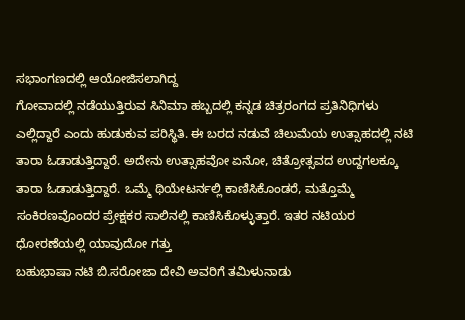ಸಭಾಂಗಣದಲ್ಲಿ ಆಯೋಜಿಸಲಾಗಿದ್ದ
ಗೋವಾದಲ್ಲಿ ನಡೆಯುತ್ತಿರುವ ಸಿನಿಮಾ ಹಬ್ಬದಲ್ಲಿ ಕನ್ನಡ ಚಿತ್ರರಂಗದ ಪ್ರತಿನಿಧಿಗಳು ಎಲ್ಲಿದ್ದಾರೆ ಎಂದು ಹುಡುಕುವ ಪರಿಸ್ಥಿತಿ. ಈ ಬರದ ನಡುವೆ ಚಿಲುಮೆಯ ಉತ್ಸಾಹದಲ್ಲಿ ನಟಿ ತಾರಾ ಓಡಾಡುತ್ತಿದ್ದಾರೆ. ಅದೇನು ಉತ್ಸಾಹವೋ ಏನೋ, ಚಿತ್ರೋತ್ಸವದ ಉದ್ದಗಲಕ್ಕೂ ತಾರಾ ಓಡಾಡುತ್ತಿದ್ದಾರೆ. ಒಮ್ಮೆ ಥಿಯೇಟರ್ನಲ್ಲಿ ಕಾಣಿಸಿಕೊಂಡರೆ, ಮತ್ತೊಮ್ಮೆ ಸಂಕಿರಣವೊಂದರ ಪ್ರೇಕ್ಷಕರ ಸಾಲಿನಲ್ಲಿ ಕಾಣಿಸಿಕೊಳ್ಳುತ್ತಾರೆ. ಇತರ ನಟಿಯರ ಧೋರಣೆಯಲ್ಲಿ ಯಾವುದೋ ಗತ್ತು
ಬಹುಭಾಷಾ ನಟಿ ಬಿ.ಸರೋಜಾ ದೇವಿ ಅವರಿಗೆ ತಮಿಳುನಾಡು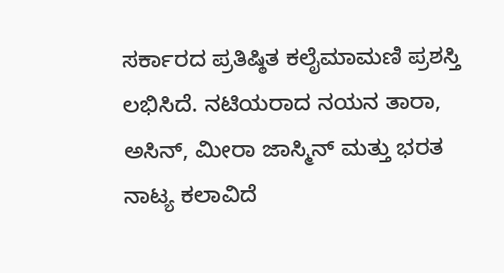ಸರ್ಕಾರದ ಪ್ರತಿಷ್ಠಿತ ಕಲೈಮಾಮಣಿ ಪ್ರಶಸ್ತಿ ಲಭಿಸಿದೆ. ನಟಿಯರಾದ ನಯನ ತಾರಾ, ಅಸಿನ್, ಮೀರಾ ಜಾಸ್ಮಿನ್ ಮತ್ತು ಭರತ ನಾಟ್ಯ ಕಲಾವಿದೆ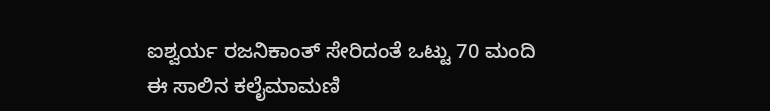ಐಶ್ವರ್ಯ ರಜನಿಕಾಂತ್ ಸೇರಿದಂತೆ ಒಟ್ಟು 70 ಮಂದಿ ಈ ಸಾಲಿನ ಕಲೈಮಾಮಣಿ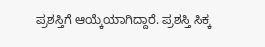ಪ್ರಶಸ್ತಿಗೆ ಆಯ್ಕೆಯಾಗಿದ್ದಾರೆ. ಪ್ರಶಸ್ತಿ ಸಿಕ್ಕ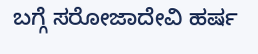ಬಗ್ಗೆ ಸರೋಜಾದೇವಿ ಹರ್ಷ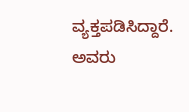ವ್ಯಕ್ತಪಡಿಸಿದ್ದಾರೆ. ಅವರು